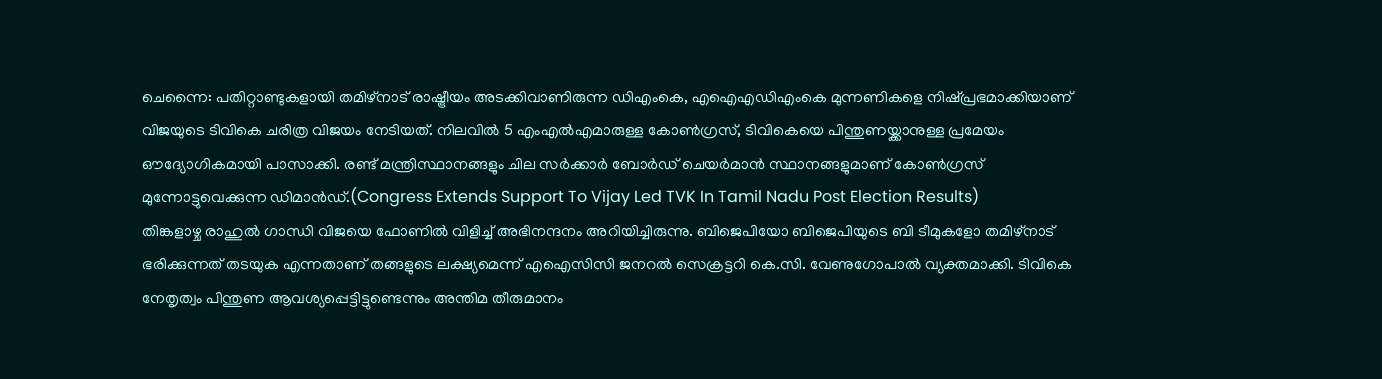ചെന്നൈ: പതിറ്റാണ്ടുകളായി തമിഴ്നാട് രാഷ്ട്രീയം അടക്കിവാണിരുന്ന ഡിഎംകെ, എഐഎഡിഎംകെ മുന്നണികളെ നിഷ്പ്രഭമാക്കിയാണ് വിജയുടെ ടിവികെ ചരിത്ര വിജയം നേടിയത്. നിലവിൽ 5 എംഎൽഎമാരുള്ള കോൺഗ്രസ്, ടിവികെയെ പിന്തുണയ്ക്കാനുള്ള പ്രമേയം ഔദ്യോഗികമായി പാസാക്കി. രണ്ട് മന്ത്രിസ്ഥാനങ്ങളും ചില സർക്കാർ ബോർഡ് ചെയർമാൻ സ്ഥാനങ്ങളുമാണ് കോൺഗ്രസ് മുന്നോട്ടുവെക്കുന്ന ഡിമാൻഡ്.(Congress Extends Support To Vijay Led TVK In Tamil Nadu Post Election Results)
തിങ്കളാഴ്ച രാഹുൽ ഗാന്ധി വിജയെ ഫോണിൽ വിളിച്ച് അഭിനന്ദനം അറിയിച്ചിരുന്നു. ബിജെപിയോ ബിജെപിയുടെ ബി ടീമുകളോ തമിഴ്നാട് ഭരിക്കുന്നത് തടയുക എന്നതാണ് തങ്ങളുടെ ലക്ഷ്യമെന്ന് എഐസിസി ജനറൽ സെക്രട്ടറി കെ.സി. വേണുഗോപാൽ വ്യക്തമാക്കി. ടിവികെ നേതൃത്വം പിന്തുണ ആവശ്യപ്പെട്ടിട്ടുണ്ടെന്നും അന്തിമ തീരുമാനം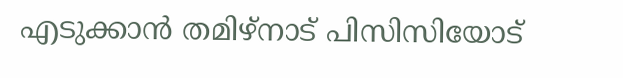എടുക്കാൻ തമിഴ്നാട് പിസിസിയോട്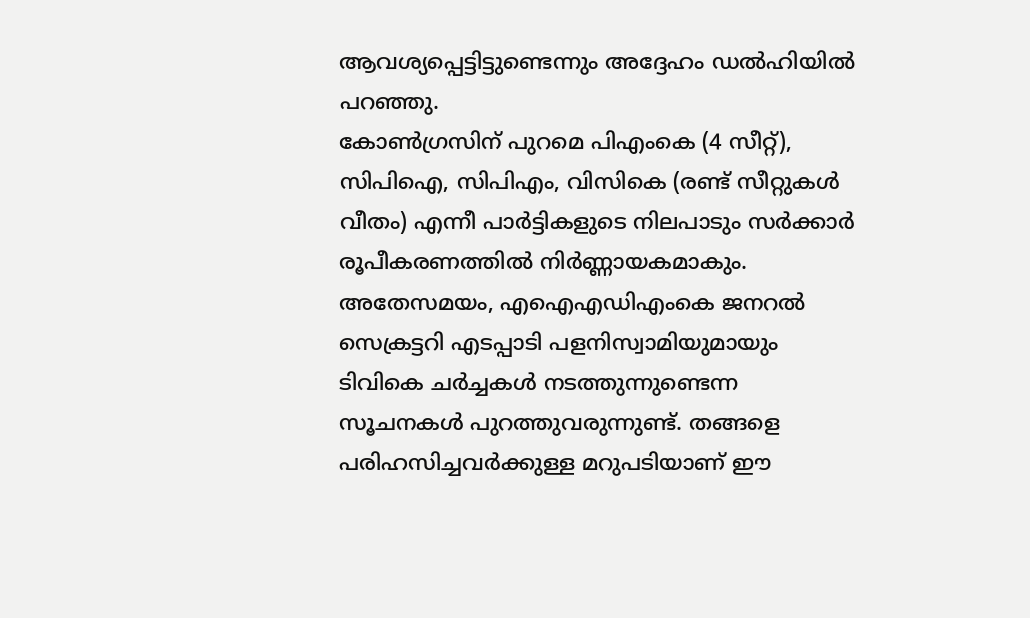ആവശ്യപ്പെട്ടിട്ടുണ്ടെന്നും അദ്ദേഹം ഡൽഹിയിൽ പറഞ്ഞു.
കോൺഗ്രസിന് പുറമെ പിഎംകെ (4 സീറ്റ്), സിപിഐ, സിപിഎം, വിസികെ (രണ്ട് സീറ്റുകൾ വീതം) എന്നീ പാർട്ടികളുടെ നിലപാടും സർക്കാർ രൂപീകരണത്തിൽ നിർണ്ണായകമാകും. അതേസമയം, എഐഎഡിഎംകെ ജനറൽ സെക്രട്ടറി എടപ്പാടി പളനിസ്വാമിയുമായും ടിവികെ ചർച്ചകൾ നടത്തുന്നുണ്ടെന്ന സൂചനകൾ പുറത്തുവരുന്നുണ്ട്. തങ്ങളെ പരിഹസിച്ചവർക്കുള്ള മറുപടിയാണ് ഈ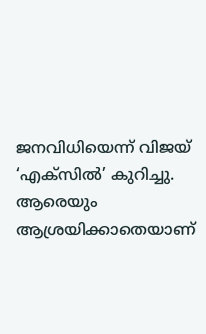ജനവിധിയെന്ന് വിജയ് ‘എക്സിൽ’ കുറിച്ചു. ആരെയും ആശ്രയിക്കാതെയാണ്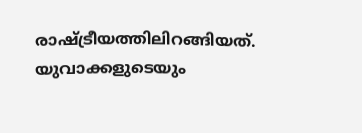രാഷ്ട്രീയത്തിലിറങ്ങിയത്. യുവാക്കളുടെയും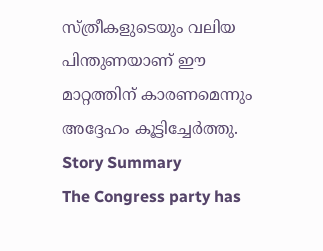സ്ത്രീകളുടെയും വലിയ പിന്തുണയാണ് ഈ മാറ്റത്തിന് കാരണമെന്നും അദ്ദേഹം കൂട്ടിച്ചേർത്തു.
Story Summary
The Congress party has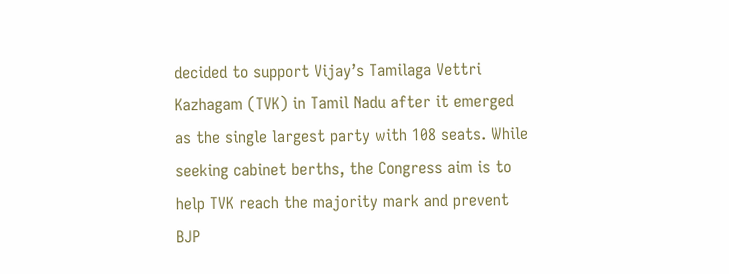decided to support Vijay’s Tamilaga Vettri Kazhagam (TVK) in Tamil Nadu after it emerged as the single largest party with 108 seats. While seeking cabinet berths, the Congress aim is to help TVK reach the majority mark and prevent BJP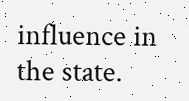influence in the state.